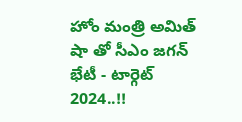హోం మంత్రి అమిత్ షా తో సీఎం జగన్ భేటీ - టార్గెట్ 2024..!!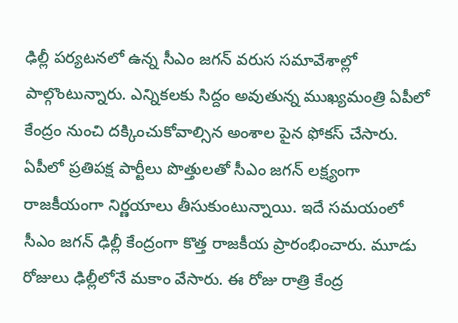ఢిల్లీ పర్యటనలో ఉన్న సీఎం జగన్ వరుస సమావేశాల్లో పాల్గొంటున్నారు. ఎన్నికలకు సిద్దం అవుతున్న ముఖ్యమంత్రి ఏపీలో కేంద్రం నుంచి దక్కించుకోవాల్సిన అంశాల పైన ఫోకస్ చేసారు. ఏపీలో ప్రతిపక్ష పార్టీలు పొత్తులతో సీఎం జగన్ లక్ష్యంగా రాజకీయంగా నిర్ణయాలు తీసుకుంటున్నాయి. ఇదే సమయంలో సీఎం జగన్ ఢిల్లీ కేంద్రంగా కొత్త రాజకీయ ప్రారంభించారు. మూడు రోజులు ఢిల్లీలోనే మకాం వేసారు. ఈ రోజు రాత్రి కేంద్ర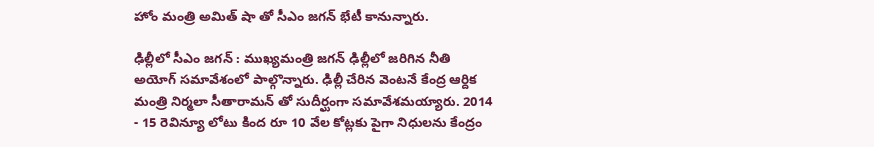హోం మంత్రి అమిత్ షా తో సీఎం జగన్ భేటీ కానున్నారు.

ఢిల్లీలో సీఎం జగన్ : ముఖ్యమంత్రి జగన్ ఢిల్లీలో జరిగిన నీతి అయోగ్ సమావేశంలో పాల్గొన్నారు. ఢిల్లీ చేరిన వెంటనే కేంద్ర ఆర్దిక మంత్రి నిర్మలా సీతారామన్ తో సుదీర్ఘంగా సమావేశమయ్యారు. 2014 - 15 రెవిన్యూ లోటు కింద రూ 10 వేల కోట్లకు పైగా నిధులను కేంద్రం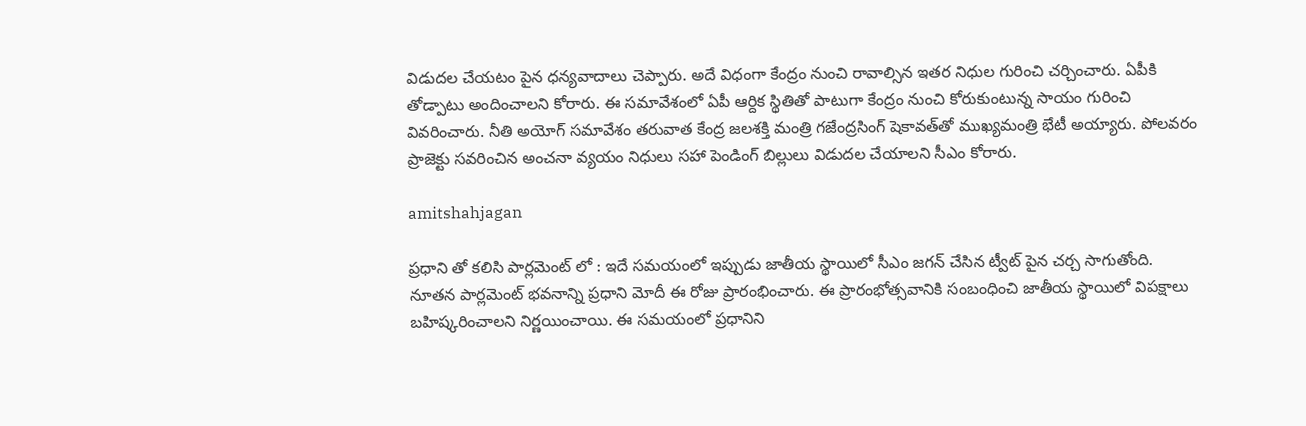విడుదల చేయటం పైన ధన్యవాదాలు చెప్పారు. అదే విధంగా కేంద్రం నుంచి రావాల్సిన ఇతర నిధుల గురించి చర్చించారు. ఏపీకి తోడ్పాటు అందించాలని కోరారు. ఈ సమావేశంలో ఏపీ ఆర్దిక స్థితితో పాటుగా కేంద్రం నుంచి కోరుకుంటున్న సాయం గురించి వివరించారు. నీతి అయోగ్ సమావేశం తరువాత కేంద్ర జలశక్తి మంత్రి గజేంద్రసింగ్‌ షెకావత్‌తో ముఖ్యమంత్రి భేటీ అయ్యారు. పోలవరం ప్రాజెక్టు సవరించిన అంచనా వ్యయం నిధులు సహా పెండింగ్‌ బిల్లులు విడుదల చేయాలని సీఎం కోరారు.

amitshahjagan

ప్రధాని తో కలిసి పార్లమెంట్ లో : ఇదే సమయంలో ఇప్పుడు జాతీయ స్థాయిలో సీఎం జగన్ చేసిన ట్వీట్ పైన చర్చ సాగుతోంది. నూతన పార్లమెంట్ భవనాన్ని ప్రధాని మోదీ ఈ రోజు ప్రారంభించారు. ఈ ప్రారంభోత్సవానికి సంబంధించి జాతీయ స్థాయిలో విపక్షాలు బహిష్కరించాలని నిర్ణయించాయి. ఈ సమయంలో ప్రధానిని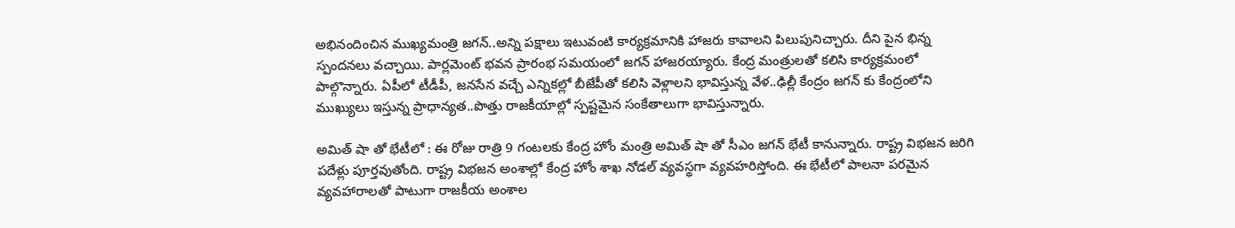అభినందించిన ముఖ్యమంత్రి జగన్..అన్ని పక్షాలు ఇటువంటి కార్యక్రమానికి హాజరు కావాలని పిలుపునిచ్చారు. దీని పైన భిన్న స్పందనలు వచ్చాయి. పార్లమెంట్ భవన ప్రారంభ సమయంలో జగన్ హాజరయ్యారు. కేంద్ర మంత్రులతో కలిసి కార్యక్రమంలో పాల్గొన్నారు. ఏపీలో టీడీపీ, జనసేన వచ్చే ఎన్నికల్లో బీజేపీతో కలిసి వెళ్లాలని భావిస్తున్న వేళ..ఢిల్లీ కేంద్రం జగన్ కు కేంద్రంలోని ముఖ్యులు ఇస్తున్న ప్రాధాన్యత..పొత్తు రాజకీయాల్లో స్పష్టమైన సంకేతాలుగా భావిస్తున్నారు.

అమిత్ షా తో భేటీలో : ఈ రోజు రాత్రి 9 గంటలకు కేంద్ర హోం మంత్రి అమిత్ షా తో సీఎం జగన్ భేటీ కానున్నారు. రాష్ట్ర విభజన జరిగి పదేళ్లు పూర్తవుతోంది. రాష్ట్ర విభజన అంశాల్లో కేంద్ర హోం శాఖ నోడల్ వ్యవస్థగా వ్యవహరిస్తోంది. ఈ భేటీలో పాలనా పరమైన వ్యవహారాలతో పాటుగా రాజకీయ అంశాల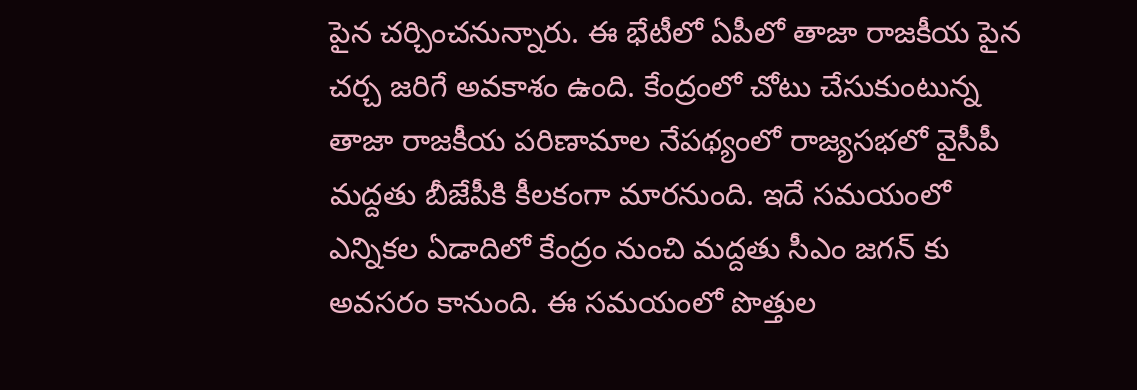పైన చర్చించనున్నారు. ఈ భేటీలో ఏపీలో తాజా రాజకీయ పైన చర్చ జరిగే అవకాశం ఉంది. కేంద్రంలో చోటు చేసుకుంటున్న తాజా రాజకీయ పరిణామాల నేపథ్యంలో రాజ్యసభలో వైసీపీ మద్దతు బీజేపీకి కీలకంగా మారనుంది. ఇదే సమయంలో ఎన్నికల ఏడాదిలో కేంద్రం నుంచి మద్దతు సీఎం జగన్ కు అవసరం కానుంది. ఈ సమయంలో పొత్తుల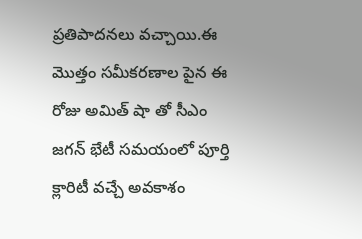ప్రతిపాదనలు వచ్చాయి.ఈ మొత్తం సమీకరణాల పైన ఈ రోజు అమిత్ షా తో సీఎం జగన్ భేటీ సమయంలో పూర్తి క్లారిటీ వచ్చే అవకాశం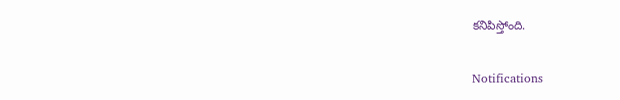కనిపిస్తోంది.

Notifications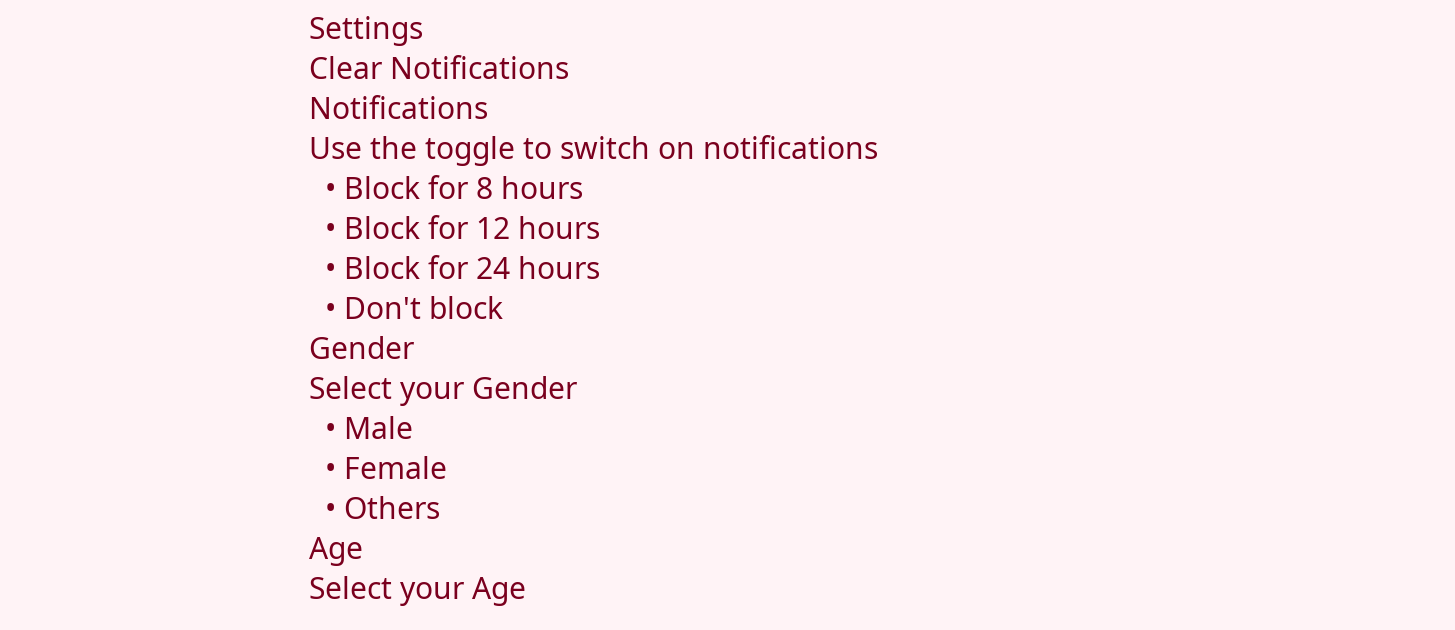Settings
Clear Notifications
Notifications
Use the toggle to switch on notifications
  • Block for 8 hours
  • Block for 12 hours
  • Block for 24 hours
  • Don't block
Gender
Select your Gender
  • Male
  • Female
  • Others
Age
Select your Age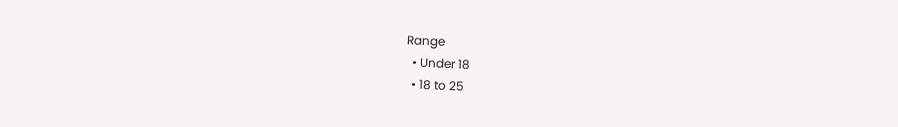Range
  • Under 18
  • 18 to 25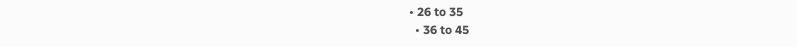• 26 to 35
  • 36 to 45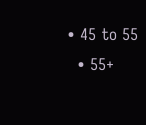• 45 to 55
  • 55+